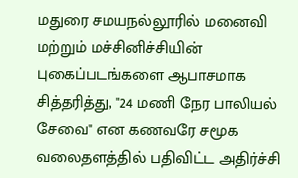மதுரை சமயநல்லூரில் மனைவி மற்றும் மச்சினிச்சியின் புகைப்படங்களை ஆபாசமாக சித்தரித்து, "24 மணி நேர பாலியல் சேவை" என கணவரே சமூக வலைதளத்தில் பதிவிட்ட அதிர்ச்சி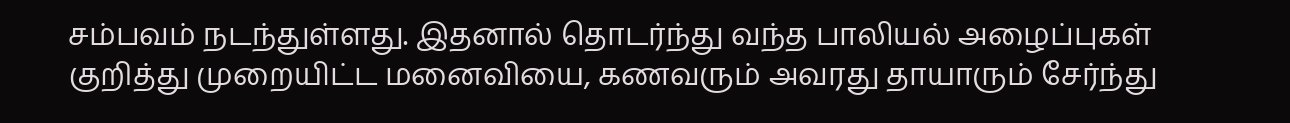சம்பவம் நடந்துள்ளது. இதனால் தொடர்ந்து வந்த பாலியல் அழைப்புகள் குறித்து முறையிட்ட மனைவியை, கணவரும் அவரது தாயாரும் சேர்ந்து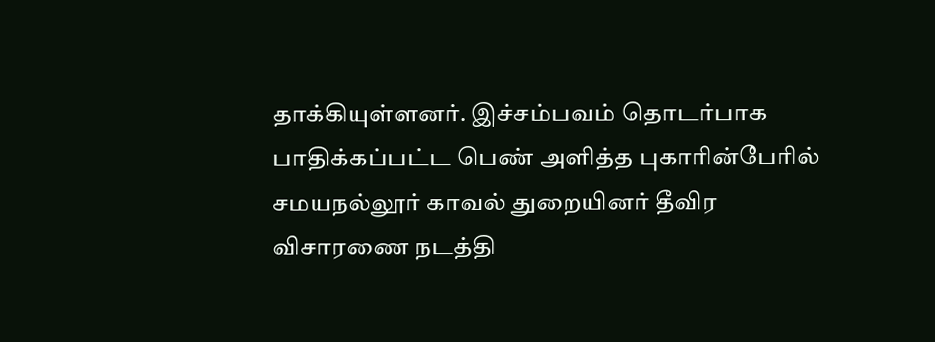தாக்கியுள்ளனர். இச்சம்பவம் தொடர்பாக பாதிக்கப்பட்ட பெண் அளித்த புகாரின்பேரில் சமயநல்லூர் காவல் துறையினர் தீவிர விசாரணை நடத்தி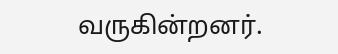வருகின்றனர்.